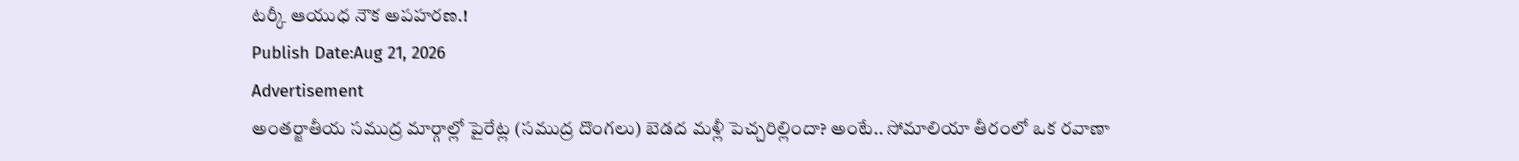టర్కీ ఆయుధ నౌక అపహరణ.!
Publish Date:Aug 21, 2026
Advertisement
అంతర్జాతీయ సముద్ర మార్గాల్లో పైరేట్ల (సముద్ర దొంగలు) బెడద మళ్లీ పెచ్చరిల్లిందా? అంటే.. సోమాలియా తీరంలో ఒక రవాణా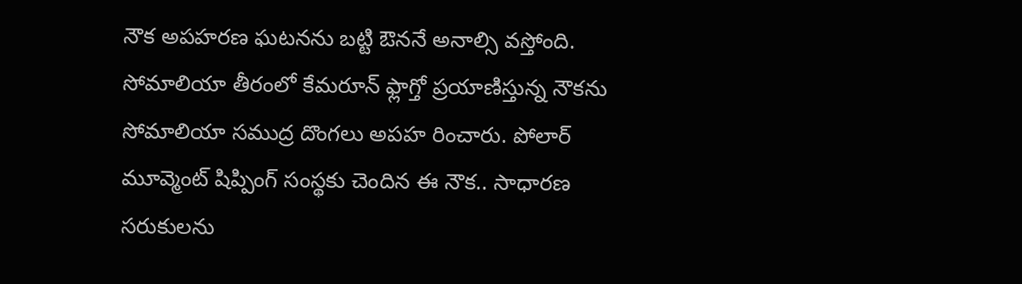నౌక అపహరణ ఘటనను బట్టి ఔననే అనాల్సి వస్తోంది. సోమాలియా తీరంలో కేమరూన్ ఫ్లాగ్తో ప్రయాణిస్తున్న నౌకను సోమాలియా సముద్ర దొంగలు అపహ రించారు. పోలార్ మూవ్మెంట్ షిప్పింగ్ సంస్థకు చెందిన ఈ నౌక.. సాధారణ సరుకులను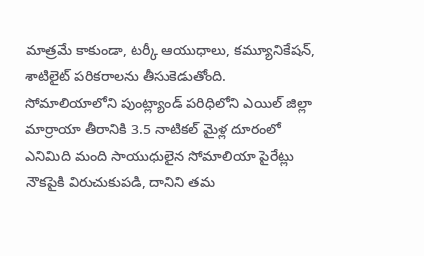మాత్రమే కాకుండా, టర్కీ ఆయుధాలు, కమ్యూనికేషన్, శాటిలైట్ పరికరాలను తీసుకెడుతోంది. సోమాలియాలోని పుంట్ల్యాండ్ పరిధిలోని ఎయిల్ జిల్లా మార్రాయా తీరానికి 3.5 నాటికల్ మైళ్ల దూరంలో ఎనిమిది మంది సాయుధులైన సోమాలియా పైరేట్లు నౌకపైకి విరుచుకుపడి, దానిని తమ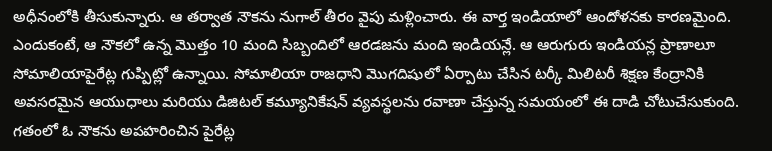అధీనంలోకి తీసుకున్నారు. ఆ తర్వాత నౌకను నుగాల్ తీరం వైపు మళ్లించారు. ఈ వార్త ఇండియాలో ఆందోళనకు కారణమైంది. ఎందుకంటే, ఆ నౌకలో ఉన్న మొత్తం 10 మంది సిబ్బందిలో ఆరడజను మంది ఇండియన్లే. ఆ ఆరుగురు ఇండియన్ల ప్రాణాలూ సోమాలియాపైరేట్ల గుప్పిట్లో ఉన్నాయి. సోమాలియా రాజధాని మొగదిషులో ఏర్పాటు చేసిన టర్కీ మిలిటరీ శిక్షణ కేంద్రానికి అవసరమైన ఆయుధాలు మరియు డిజిటల్ కమ్యూనికేషన్ వ్యవస్థలను రవాణా చేస్తున్న సమయంలో ఈ దాడి చోటుచేసుకుంది. గతంలో ఓ నౌకను అపహరించిన పైరేట్ల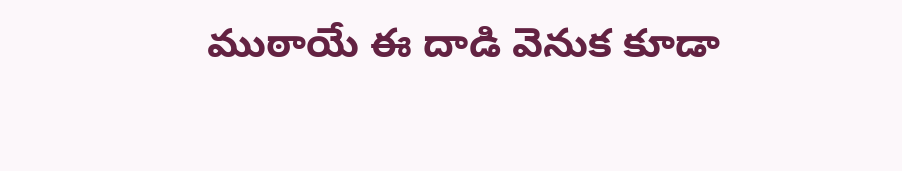ముఠాయే ఈ దాడి వెనుక కూడా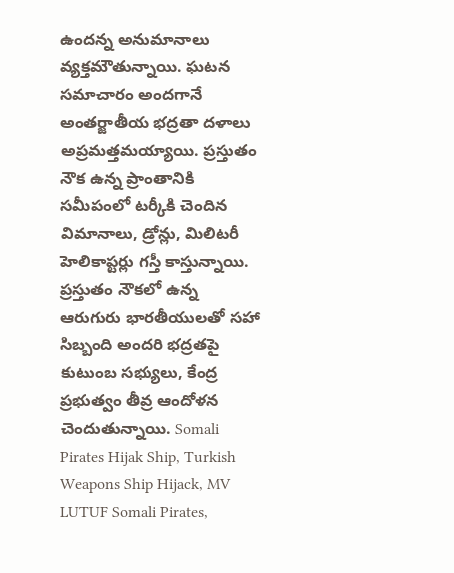ఉందన్న అనుమానాలు వ్యక్తమౌతున్నాయి. ఘటన సమాచారం అందగానే అంతర్జాతీయ భద్రతా దళాలు అప్రమత్తమయ్యాయి. ప్రస్తుతం నౌక ఉన్న ప్రాంతానికి సమీపంలో టర్కీకి చెందిన విమానాలు, డ్రోన్లు, మిలిటరీ హెలికాప్టర్లు గస్తీ కాస్తున్నాయి. ప్రస్తుతం నౌకలో ఉన్న ఆరుగురు భారతీయులతో సహా సిబ్బంది అందరి భద్రతపై కుటుంబ సభ్యులు, కేంద్ర ప్రభుత్వం తీవ్ర ఆందోళన చెందుతున్నాయి. Somali Pirates Hijak Ship, Turkish Weapons Ship Hijack, MV LUTUF Somali Pirates,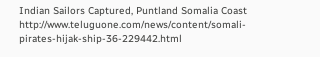Indian Sailors Captured, Puntland Somalia Coast
http://www.teluguone.com/news/content/somali-pirates-hijak-ship-36-229442.html